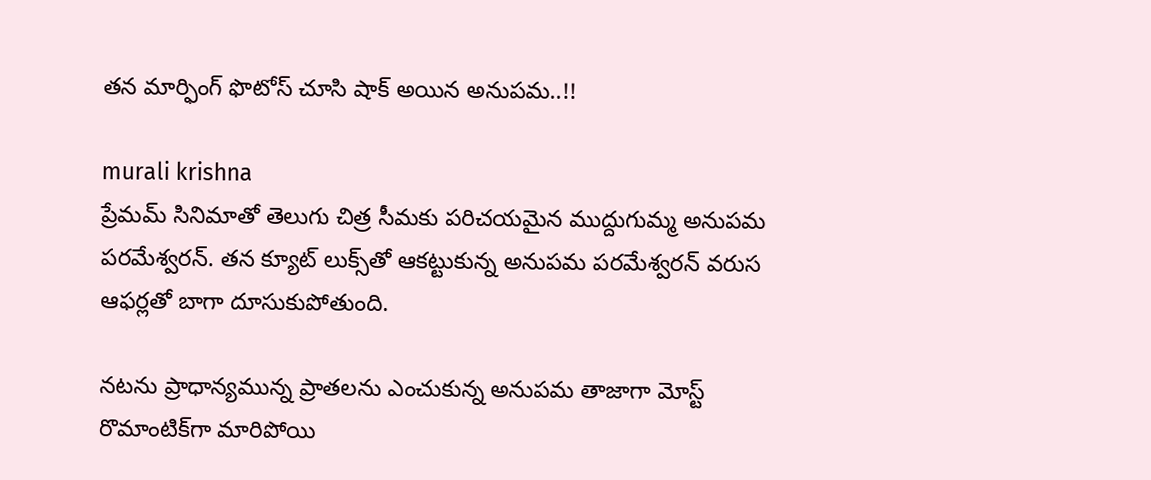తన మార్ఫింగ్ ఫొటోస్ చూసి షాక్ అయిన అనుపమ..!!

murali krishna
ప్రేమమ్‌ సినిమాతో తెలుగు చిత్ర సీమకు పరిచయమైన ముద్దుగుమ్మ అనుపమ పరమేశ్వరన్. తన క్యూట్ లుక్స్‌తో ఆకట్టుకున్న అనుపమ పరమేశ్వరన్ వరుస ఆఫర్లతో బాగా దూసుకుపోతుంది.

నటను ప్రాధాన్యమున్న ప్రాతలను ఎంచుకున్న అనుపమ తాజాగా మోస్ట్‌ రొమాంటిక్‌గా మారిపోయి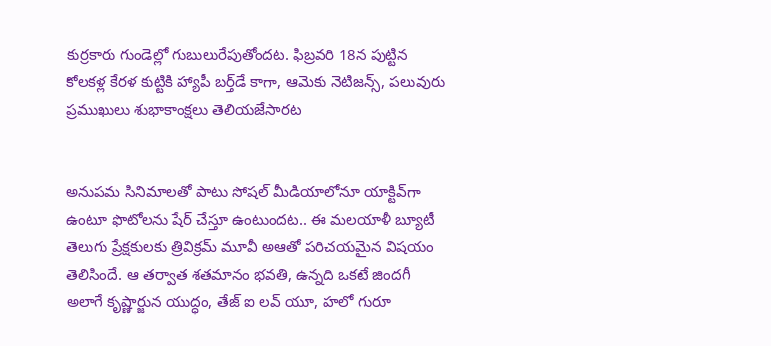కుర్రకారు గుండెల్లో గుబులురేపుతోందట. ఫిబ్రవరి 18న పుట్టిన కోలకళ్ల కేరళ కుట్టికి హ్యాపీ బర్త్‌డే కాగా, ఆమెకు నెటిజన్స్, పలువురు ప్రముఖులు శుభాకాంక్షలు తెలియజేసారట


అనుపమ సినిమాలతో పాటు సోషల్ మీడియాలోనూ యాక్టివ్‌గా ఉంటూ ఫొటోలను షేర్ చేస్తూ ఉంటుందట.. ఈ మలయాళీ బ్యూటీ తెలుగు ప్రేక్షకులకు త్రివిక్రమ్ మూవీ అఆతో పరిచయమైన విషయం తెలిసిందే. ఆ తర్వాత శతమానం భవతి, ఉన్నది ఒకటే జిందగీ అలాగే కృష్ణార్జున యుద్ధం, తేజ్ ఐ లవ్ యూ, హలో గురూ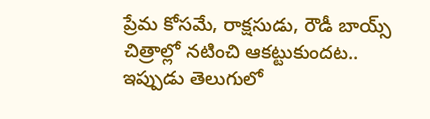ప్రేమ కోసమే, రాక్షసుడు, రౌడీ బాయ్స్ చిత్రాల్లో నటించి ఆకట్టుకుందట.. ఇప్పుడు తెలుగులో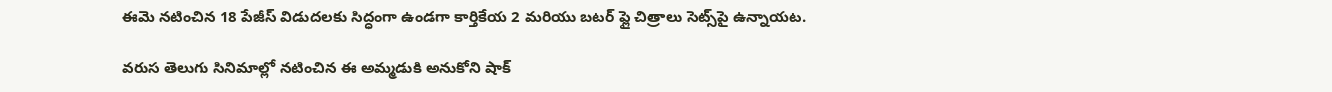ఈమె నటించిన 18 పేజీస్ విడుదలకు సిద్ధంగా ఉండగా కార్తికేయ 2 మరియు బటర్ ఫ్లై చిత్రాలు సెట్స్‌పై ఉన్నాయట.

వరుస తెలుగు సినిమాల్లో నటించిన ఈ అమ్మడుకి అనుకోని షాక్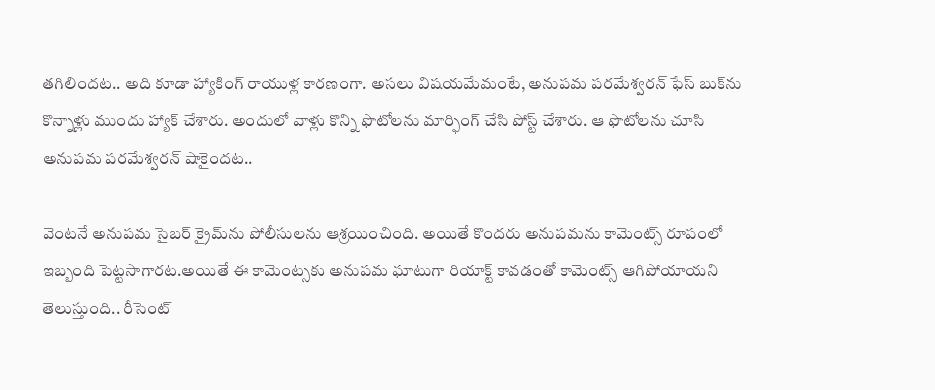తగిలిందట.. అది కూడా హ్యాకింగ్ రాయుళ్ల కారణంగా. అసలు విషయమేమంటే, అనుపమ పరమేశ్వరన్ ఫేస్ బుక్‌ను కొన్నాళ్లు ముందు హ్యాక్ చేశారు. అందులో వాళ్లు కొన్ని ఫొటోలను మార్ఫింగ్ చేసి పోస్ట్ చేశారు. ఆ ఫొటోలను చూసి అనుపమ పరమేశ్వరన్ షాకైందట..

వెంటనే అనుపమ సైబర్ క్రైమ్‌ను పోలీసులను ఆశ్రయించింది. అయితే కొందరు అనుపమను కామెంట్స్ రూపంలో ఇబ్బంది పెట్టసాగారట.అయితే ఈ కామెంట్సకు అనుపమ ఘాటుగా రియాక్ట్ కావడంతో కామెంట్స్ ఆగిపోయాయని తెలుస్తుంది.. రీసెంట్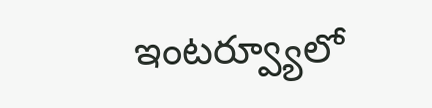ఇంటర్వ్యూలో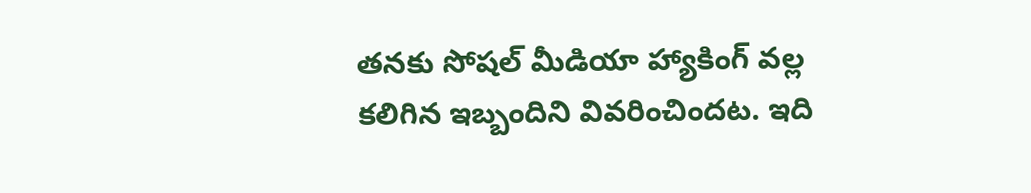తనకు సోషల్ మీడియా హ్యాకింగ్ వల్ల కలిగిన ఇబ్బందిని వివరించిందట. ఇది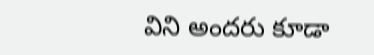విని అందరు కూడా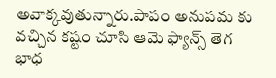అవాక్కవుతున్నారు.పాపం అనుపమ కు వచ్చిన కష్టం చూసి ఆమె ఫ్యాన్స్ తెగ భాధ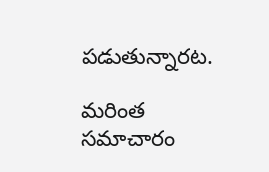పడుతున్నారట.

మరింత సమాచారం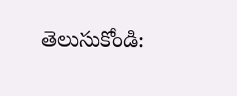తెలుసుకోండి: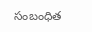సంబంధిత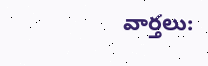వార్తలు: